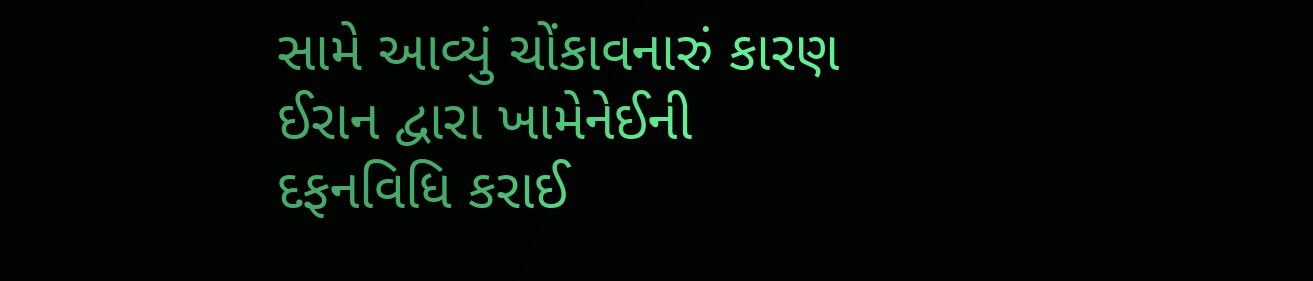સામે આવ્યું ચોંકાવનારું કારણ ઈરાન દ્વારા ખામેનેઈની દફનવિધિ કરાઈ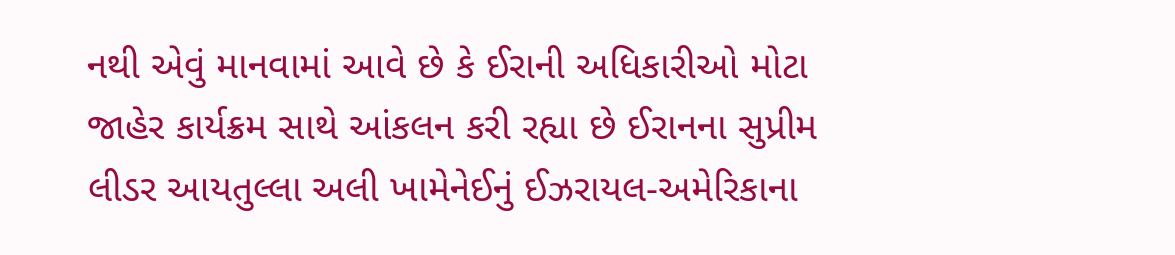નથી એવું માનવામાં આવે છે કે ઈરાની અધિકારીઓ મોટા જાહેર કાર્યક્રમ સાથે આંકલન કરી રહ્યા છે ઈરાનના સુપ્રીમ લીડર આયતુલ્લા અલી ખામેનેઈનું ઈઝરાયલ-અમેરિકાના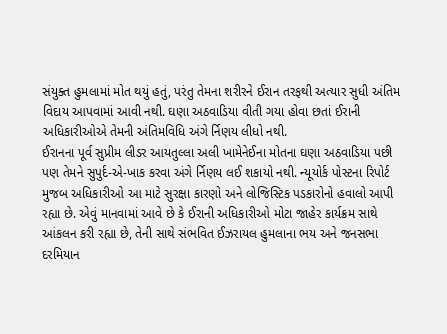સંયુક્ત હુમલામાં મોત થયું હતું, પરંતુ તેમના શરીરને ઈરાન તરફથી અત્યાર સુધી અંતિમ વિદાય આપવામાં આવી નથી. ઘણા અઠવાડિયા વીતી ગયા હોવા છતાં ઈરાની અધિકારીઓએ તેમની અંતિમવિધિ અંગે ર્નિણય લીધો નથી.
ઈરાનના પૂર્વ સુપ્રીમ લીડર આયતુલ્લા અલી ખામેનેઈના મોતના ઘણા અઠવાડિયા પછી પણ તેમને સુપુર્દ-એ-ખાક કરવા અંગે ર્નિણય લઈ શકાયો નથી. ન્યૂયોર્ક પોસ્ટના રિપોર્ટ મુજબ અધિકારીઓ આ માટે સુરક્ષા કારણો અને લોજિસ્ટિક પડકારોનો હવાલો આપી રહ્યા છે. એવું માનવામાં આવે છે કે ઈરાની અધિકારીઓ મોટા જાહેર કાર્યક્રમ સાથે આંકલન કરી રહ્યા છે, તેની સાથે સંભવિત ઈઝરાયલ હુમલાના ભય અને જનસભા દરમિયાન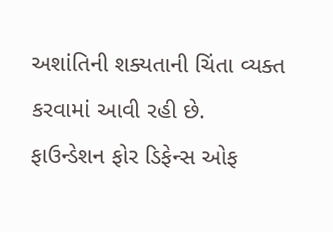અશાંતિની શક્યતાની ચિંતા વ્યક્ત કરવામાં આવી રહી છે.
ફાઉન્ડેશન ફોર ડિફેન્સ ઓફ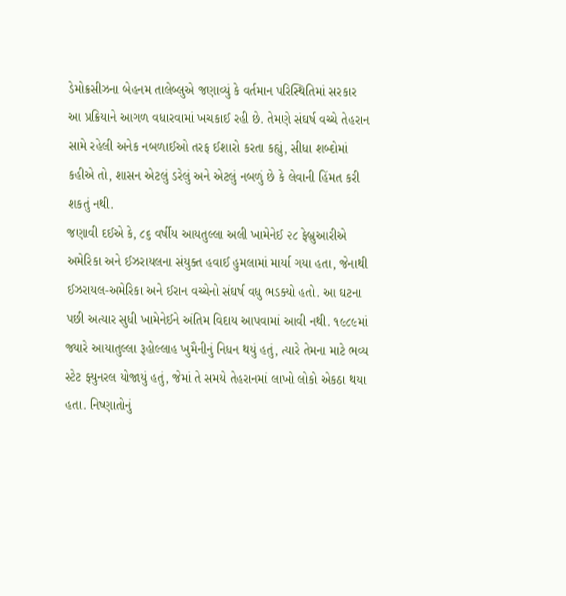ડેમોક્રસીઝના બેહનમ તાલેબ્લુએ જણાવ્યું કે વર્તમાન પરિસ્થિતિમાં સરકાર આ પ્રક્રિયાને આગળ વધારવામાં ખચકાઈ રહી છે. તેમણે સંઘર્ષ વચ્ચે તેહરાન સામે રહેલી અનેક નબળાઈઓ તરફ ઈશારો કરતા કહ્યું, સીધા શબ્દોમાં કહીએ તો, શાસન એટલું ડરેલું અને એટલું નબળું છે કે લેવાની હિંમત કરી શકતું નથી.
જણાવી દઈએ કે, ૮૬ વર્ષીય આયતુલ્લા અલી ખામેનેઈ ૨૮ ફેબ્રુઆરીએ અમેરિકા અને ઈઝરાયલના સંયુક્ત હવાઈ હુમલામાં માર્યા ગયા હતા, જેનાથી ઈઝરાયલ-અમેરિકા અને ઈરાન વચ્ચેનો સંઘર્ષ વધુ ભડક્યો હતો. આ ઘટના પછી અત્યાર સુધી ખામેનેઈને અંતિમ વિદાય આપવામાં આવી નથી. ૧૯૮૯માં જ્યારે આયાતુલ્લા રૂહોલ્લાહ ખુમૈનીનું નિધન થયું હતું, ત્યારે તેમના માટે ભવ્ય સ્ટેટ ફ્યુનરલ યોજાયું હતું, જેમાં તે સમયે તેહરાનમાં લાખો લોકો એકઠા થયા હતા. નિષ્ણાતોનું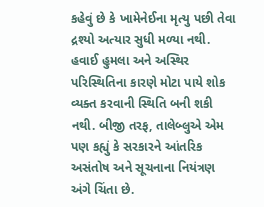કહેવું છે કે ખામેનેઈના મૃત્યુ પછી તેવા દ્રશ્યો અત્યાર સુધી મળ્યા નથી. હવાઈ હુમલા અને અસ્થિર પરિસ્થિતિના કારણે મોટા પાયે શોક વ્યક્ત કરવાની સ્થિતિ બની શકી નથી. બીજી તરફ, તાલેબ્લુએ એમ પણ કહ્યું કે સરકારને આંતરિક અસંતોષ અને સૂચનાના નિયંત્રણ અંગે ચિંતા છે.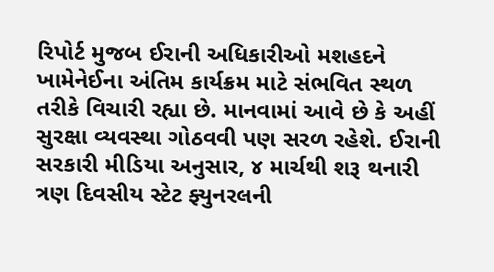રિપોર્ટ મુજબ ઈરાની અધિકારીઓ મશહદને ખામેનેઈના અંતિમ કાર્યક્રમ માટે સંભવિત સ્થળ તરીકે વિચારી રહ્યા છે. માનવામાં આવે છે કે અહીં સુરક્ષા વ્યવસ્થા ગોઠવવી પણ સરળ રહેશે. ઈરાની સરકારી મીડિયા અનુસાર, ૪ માર્ચથી શરૂ થનારી ત્રણ દિવસીય સ્ટેટ ફ્યુનરલની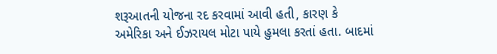શરૂઆતની યોજના રદ કરવામાં આવી હતી, કારણ કે અમેરિકા અને ઈઝરાયલ મોટા પાયે હુમલા કરતાં હતા. બાદમાં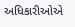અધિકારીઓએ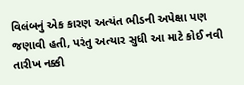વિલંબનું એક કારણ અત્યંત ભીડની અપેક્ષા પણ જણાવી હતી, પરંતુ અત્યાર સુધી આ માટે કોઈ નવી તારીખ નક્કી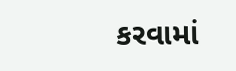કરવામાં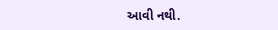આવી નથી.